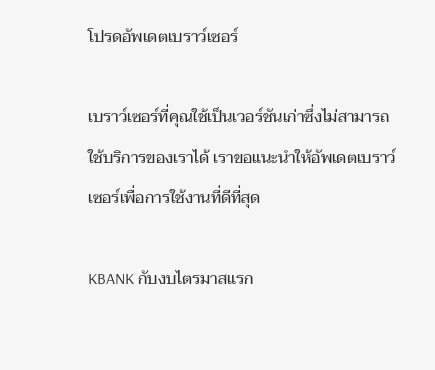โปรดอัพเดตเบราว์เซอร์

เบราว์เซอร์ที่คุณใช้เป็นเวอร์ชันเก่าซึ่งไม่สามารถใช้บริการของเราได้ เราขอแนะนำให้อัพเดตเบราว์เซอร์เพื่อการใช้งานที่ดีที่สุด

KBANK กับงบไตรมาสแรก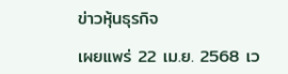ข่าวหุ้นธุรกิจ

เผยแพร่ 22 เม.ย. 2568 เว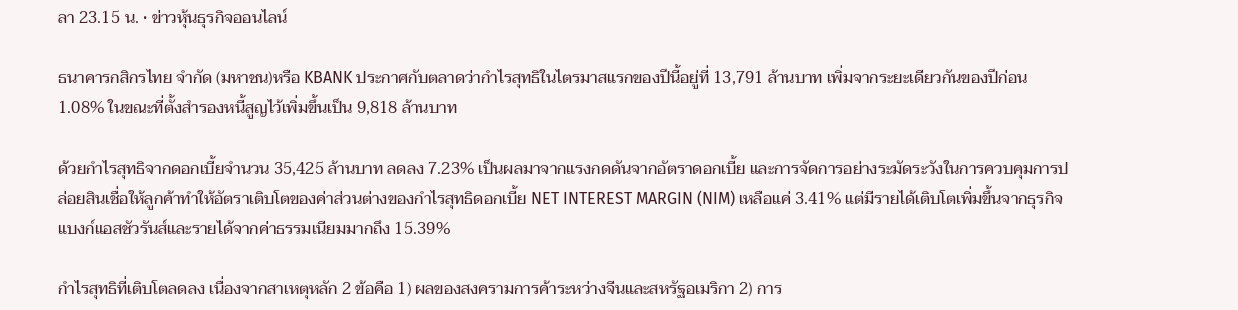ลา 23.15 น. • ข่าวหุ้นธุรกิจออนไลน์

ธนาคารกสิกรไทย จำกัด (มหาชน)หรือ KBANK ประกาศกับตลาดว่ากำไรสุทธิในไตรมาสแรกของปีนี้อยู่ที่ 13,791 ล้านบาท เพิ่มจากระยะเดียวกันของปีก่อน 1.08% ในขณะที่ตั้งสำรองหนี้สูญไว้เพิ่มขึ้นเป็น 9,818 ล้านบาท

ด้วยกำไรสุทธิจากดอกเบี้ยจำนวน 35,425 ล้านบาท ลดลง 7.23% เป็นผลมาจากแรงกดดันจากอัตราดอกเบี้ย และการจัดการอย่างระมัดระวังในการควบคุมการปล่อยสินเชื่อให้ลูกค้าทำให้อัตราเติบโตของค่าส่วนต่างของกำไรสุทธิดอกเบี้ย NET INTEREST MARGIN (NIM) เหลือแค่ 3.41% แต่มีรายได้เติบโตเพิ่มขึ้นจากธุรกิจแบงก์แอสชัวรันส์และรายได้จากค่าธรรมเนียมมากถึง 15.39%

กำไรสุทธิที่เติบโตลดลง เนื่องจากสาเหตุหลัก 2 ข้อคือ 1) ผลของสงครามการค้าระหว่างจีนและสหรัฐอเมริกา 2) การ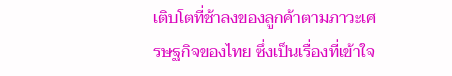เติบโตที่ช้าลงของลูกค้าตามภาวะเศรษฐกิจของไทย ซึ่งเป็นเรื่องที่เข้าใจ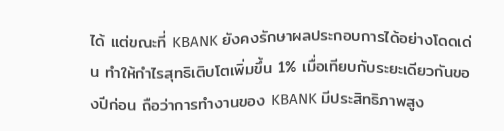ได้ แต่ขณะที่ KBANK ยังคงรักษาผลประกอบการได้อย่างโดดเด่น ทำให้กำไรสุทธิเติบโตเพิ่มขึ้น 1% เมื่อเทียบกับระยะเดียวกันของปีก่อน ถือว่าการทำงานของ KBANK มีประสิทธิภาพสูง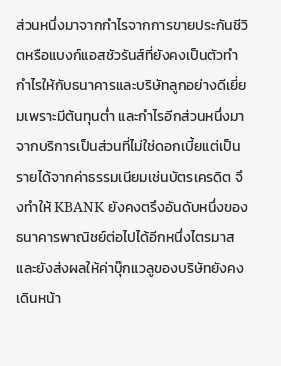ส่วนหนึ่งมาจากกำไรจากการขายประกันชีวิตหรือแบงก์แอสชัวรันส์ที่ยังคงเป็นตัวทำกำไรให้กับธนาคารและบริษัทลูกอย่างดีเยี่ยมเพราะมีต้นทุนต่ำ และกำไรอีกส่วนหนึ่งมาจากบริการเป็นส่วนที่ไม่ใช่ดอกเบี้ยแต่เป็นรายได้จากค่าธรรมเนียมเช่นบัตรเครดิต จึงทำให้ KBANK ยังคงตรึงอันดับหนึ่งของธนาคารพาณิชย์ต่อไปได้อีกหนึ่งไตรมาสและยังส่งผลให้ค่าบุ๊กแวลูของบริษัทยังคงเดินหน้า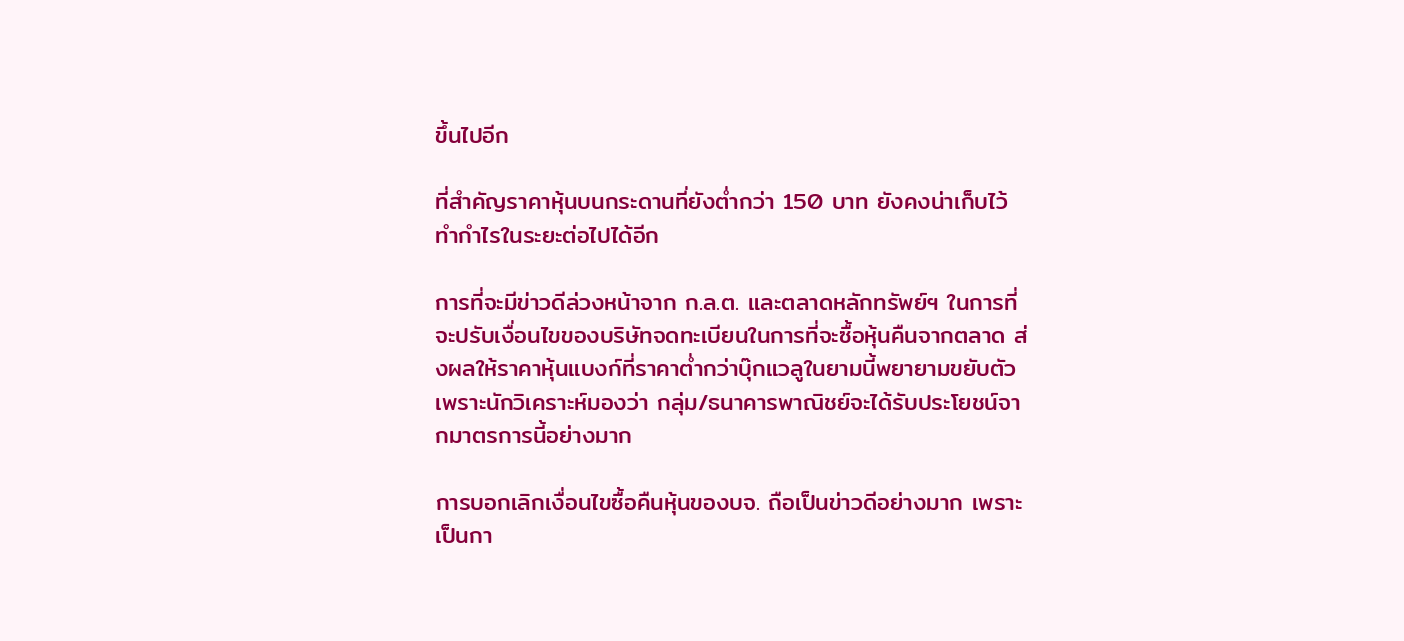ขึ้นไปอีก

ที่สำคัญราคาหุ้นบนกระดานที่ยังต่ำกว่า 150 บาท ยังคงน่าเก็บไว้ทำกำไรในระยะต่อไปได้อีก

การที่จะมีข่าวดีล่วงหน้าจาก ก.ล.ต. และตลาดหลักทรัพย์ฯ ในการที่จะปรับเงื่อนไขของบริษัทจดทะเบียนในการที่จะซื้อหุ้นคืนจากตลาด ส่งผลให้ราคาหุ้นแบงก์ที่ราคาต่ำกว่าบุ๊กแวลูในยามนี้พยายามขยับตัว เพราะนักวิเคราะห์มองว่า กลุ่ม/ธนาคารพาณิชย์จะได้รับประโยชน์จากมาตรการนี้อย่างมาก

การบอกเลิกเงื่อนไขซื้อคืนหุ้นของบจ. ถือเป็นข่าวดีอย่างมาก เพราะเป็นกา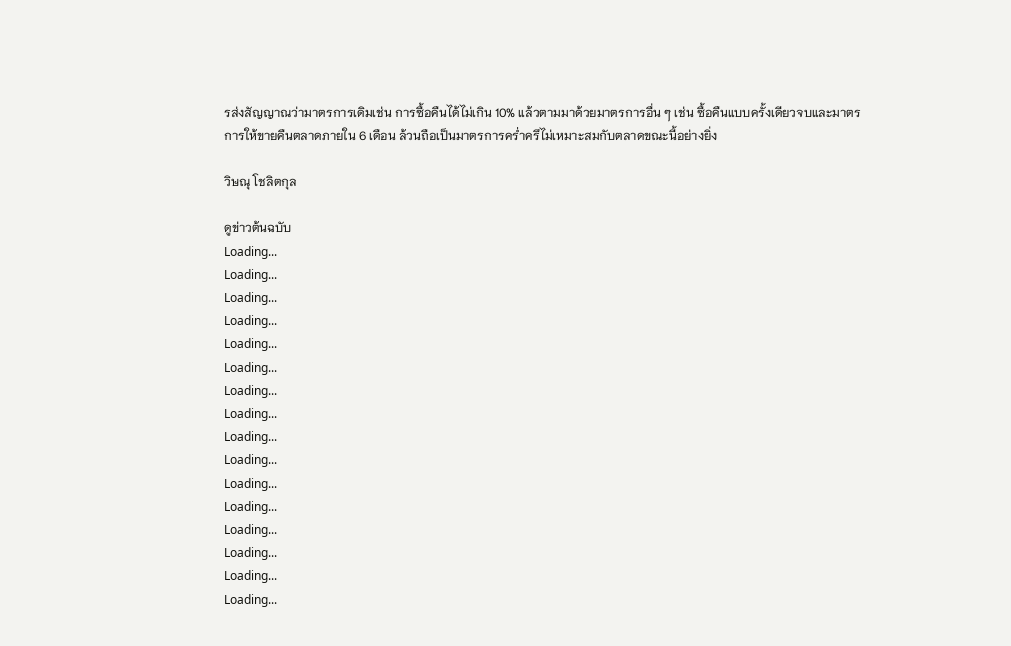รส่งสัญญาณว่ามาตรการเดิมเช่น การซื้อคืนได้ไม่เกิน 10% แล้วตามมาด้วยมาตรการอื่น ๆ เช่น ซื้อคืนแบบครั้งเดียวจบและมาตรการให้ขายคืนตลาดภายใน 6 เดือน ล้วนถือเป็นมาตรการคร่ำครึไม่เหมาะสมกับตลาดขณะนี้อย่างยิ่ง

วิษณุ โชลิตกุล

ดูข่าวต้นฉบับ
Loading...
Loading...
Loading...
Loading...
Loading...
Loading...
Loading...
Loading...
Loading...
Loading...
Loading...
Loading...
Loading...
Loading...
Loading...
Loading...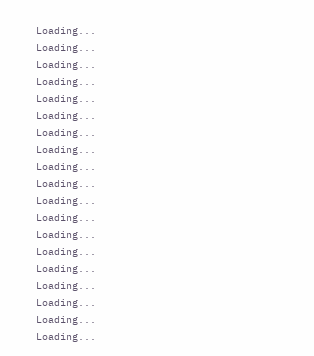Loading...
Loading...
Loading...
Loading...
Loading...
Loading...
Loading...
Loading...
Loading...
Loading...
Loading...
Loading...
Loading...
Loading...
Loading...
Loading...
Loading...
Loading...
Loading...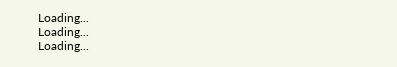Loading...
Loading...
Loading...